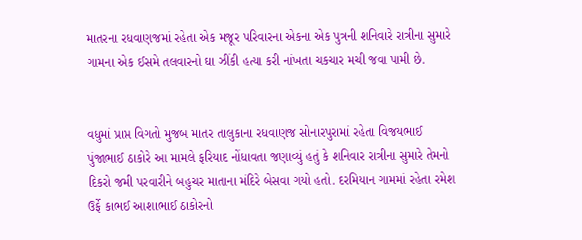માતરના રધવાણજમાં રહેતા એક મજૂર પરિવારના એકના એક પુત્રની શનિવારે રાત્રીના સુમારે ગામના એક ઈસમે તલવારનો ઘા ઝીંકી હત્યા કરી નાંખતા ચકચાર મચી જવા પામી છે.


વધુમાં પ્રાપ્ત વિગતો મુજબ માતર તાલુકાના રધવાણજ સોનારપુરામાં રહેતા વિજયભાઈ પુંજાભાઈ ઠાકોરે આ મામલે ફરિયાદ નોંધાવતા જણાવ્યું હતું કે શનિવાર રાત્રીના સુમારે તેમનો દિકરો જમી પરવારીને બહુચર માતાના મંદિરે બેસવા ગયો હતો. દરમિયાન ગામમાં રહેતા રમેશ ઉર્ફે કાભઈ આશાભાઈ ઠાકોરનો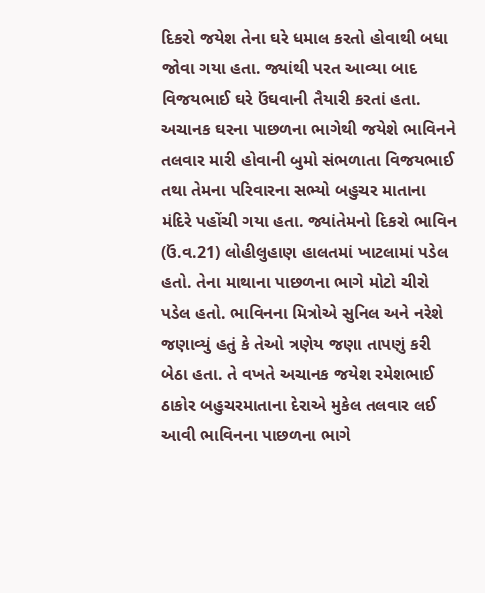દિકરો જયેશ તેના ઘરે ધમાલ કરતો હોવાથી બધા જોવા ગયા હતા. જ્યાંથી પરત આવ્યા બાદ વિજયભાઈ ઘરે ઉંઘવાની તૈયારી કરતાં હતા. અચાનક ઘરના પાછળના ભાગેથી જયેશે ભાવિનને તલવાર મારી હોવાની બુમો સંભળાતા વિજયભાઈ તથા તેમના પરિવારના સભ્યો બહુચર માતાના મંદિરે પહોંચી ગયા હતા. જ્યાંતેમનો દિકરો ભાવિન (ઉં.વ.21) લોહીલુહાણ હાલતમાં ખાટલામાં પડેલ હતો. તેના માથાના પાછળના ભાગે મોટો ચીરો પડેલ હતો. ભાવિનના મિત્રોએ સુનિલ અને નરેશે જણાવ્યું હતું કે તેઓ ત્રણેય જણા તાપણું કરી બેઠા હતા. તે વખતે અચાનક જયેશ રમેશભાઈ ઠાકોર બહુચરમાતાના દેરાએ મુકેલ તલવાર લઈ આવી ભાવિનના પાછળના ભાગે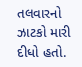તલવારનો ઝાટકો મારી દીધો હતો.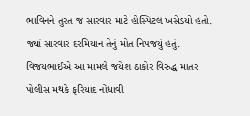ભાવિનને તુરત જ સારવાર માટે હોસ્પિટલ ખસેડયો હતો. જ્યાં સારવાર દરમિયાન તેનું મોત નિપજયું હતું. વિજયભાઈએ આ મામલે જયેશ ઠાકોર વિરુદ્ધ માતર પોલીસ મથકે ફરિયાદ નોંધાવી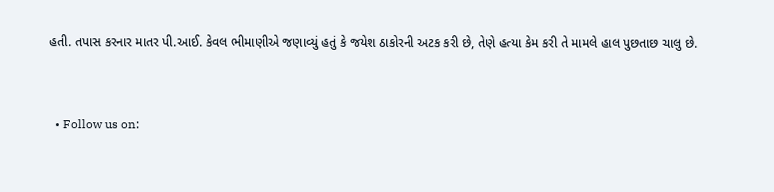હતી. તપાસ કરનાર માતર પી.આઈ. કેવલ ભીમાણીએ જણાવ્યું હતું કે જયેશ ઠાકોરની અટક કરી છે, તેણે હત્યા કેમ કરી તે મામલે હાલ પુછતાછ ચાલુ છે.


  • Follow us on: